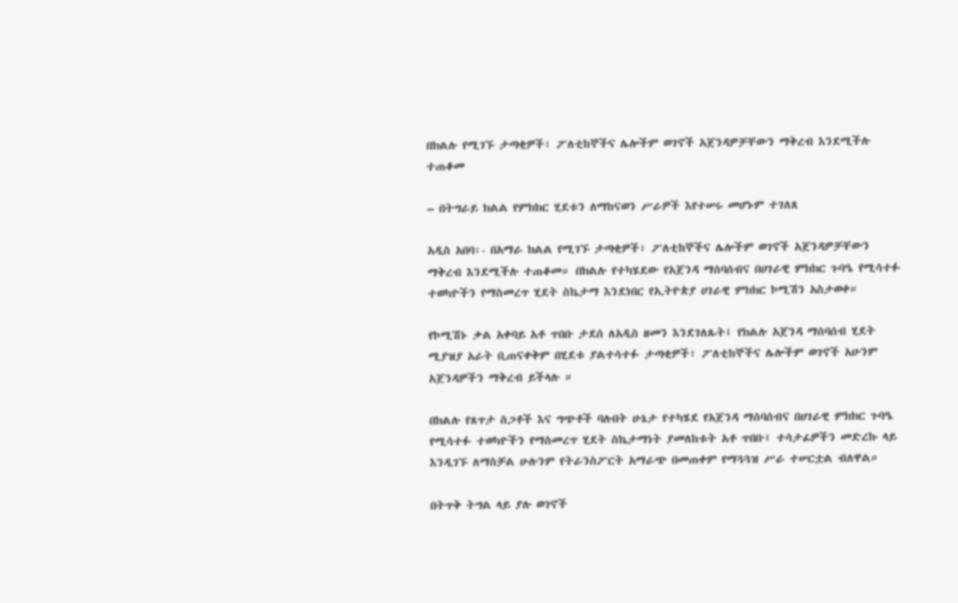በክልሉ የሚገኙ ታጣቂዎች፣ ፖለቲከኞችና ሌሎችም ወገኖች አጀንዳዎቻቸውን ማቅረብ እንደሚችሉ ተጠቆመ

– በትግራይ ክልል የምክክር ሂደቱን ለማከናወን ሥራዎች እየተሠሩ መሆኑም ተገለጸ

አዲስ አበባ፡- በአማራ ክልል የሚገኙ ታጣቂዎች፣ ፖለቲከኞችና ሌሎችም ወገኖች አጀንዳዎቻቸውን ማቅረብ እንደሚችሉ ተጠቆመ። በክልሉ የተካሄደው የአጀንዳ ማሰባሰብና በሀገራዊ ምክክር ጉባዔ የሚሳተፉ ተወካዮችን የማስመረጥ ሂደት ስኬታማ እንደነበር የኢትዮጵያ ሀገራዊ ምክክር ኮሚሽን አስታወቀ።

የኮሚሽኑ ቃል አቀባይ አቶ ጥበቡ ታደሰ ለአዲስ ዘመን እንደገለጹት፤ የክልሉ አጀንዳ ማሰባሰብ ሂደት ሚያዝያ አራት ቢጠናቀቅም በሂደቱ ያልተሳተፉ ታጣቂዎች፣ ፖለቲከኞችና ሌሎችም ወገኖች አሁንም አጀንዳዎችን ማቅረብ ይችላሉ ።

በክልሉ የጸጥታ ስጋቶች እና ግጭቶች ባሉበት ሁኔታ የተካሄደ የአጀንዳ ማሰባሰብና በሀገራዊ ምክክር ጉባዔ የሚሳተፉ ተወካዮችን የማስመረጥ ሂደት ስኬታማነት ያመለከቱት አቶ ጥበቡ፤ ተሳታፊዎችን መድረኩ ላይ እንዲገኙ ለማስቻል ሁሉንም የትራንስፖርት አማራጭ በመጠቀም የማጓጓዝ ሥራ ተሠርቷል ብለዋል።

በትጥቅ ትግል ላይ ያሉ ወገኖች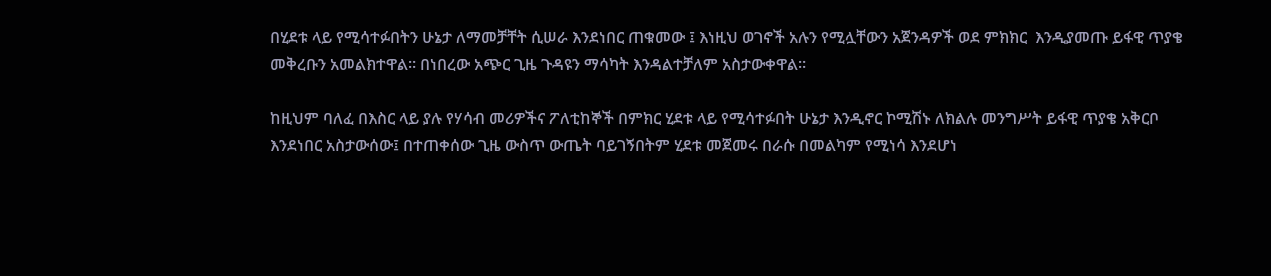በሂደቱ ላይ የሚሳተፉበትን ሁኔታ ለማመቻቸት ሲሠራ እንደነበር ጠቁመው ፤ እነዚህ ወገኖች አሉን የሚሏቸውን አጀንዳዎች ወደ ምክክር  እንዲያመጡ ይፋዊ ጥያቄ መቅረቡን አመልክተዋል። በነበረው አጭር ጊዜ ጉዳዩን ማሳካት እንዳልተቻለም አስታውቀዋል።

ከዚህም ባለፈ በእስር ላይ ያሉ የሃሳብ መሪዎችና ፖለቲከኞች በምክር ሂደቱ ላይ የሚሳተፉበት ሁኔታ እንዲኖር ኮሚሽኑ ለክልሉ መንግሥት ይፋዊ ጥያቄ አቅርቦ እንደነበር አስታውሰው፤ በተጠቀሰው ጊዜ ውስጥ ውጤት ባይገኝበትም ሂደቱ መጀመሩ በራሱ በመልካም የሚነሳ እንደሆነ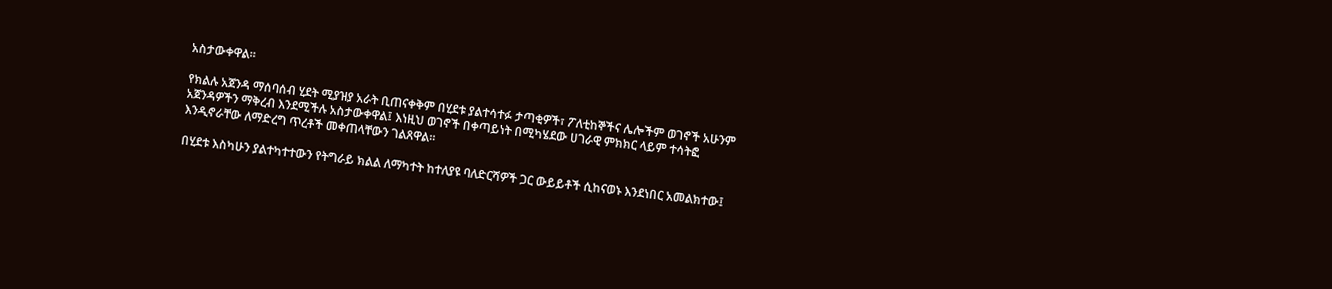አስታውቀዋል።

የክልሉ አጀንዳ ማሰባሰብ ሂደት ሚያዝያ አራት ቢጠናቀቅም በሂደቱ ያልተሳተፉ ታጣቂዎች፣ ፖለቲከኞችና ሌሎችም ወገኖች አሁንም አጀንዳዎችን ማቅረብ እንደሚችሉ አስታውቀዋል፤ እነዚህ ወገኖች በቀጣይነት በሚካሄደው ሀገራዊ ምክክር ላይም ተሳትፎ እንዲኖራቸው ለማድረግ ጥረቶች መቀጠላቸውን ገልጸዋል።

በሂደቱ እስካሁን ያልተካተተውን የትግራይ ክልል ለማካተት ከተለያዩ ባለድርሻዎች ጋር ውይይቶች ሲከናወኑ እንደነበር አመልክተው፤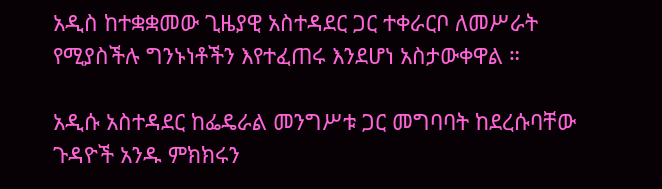አዲስ ከተቋቋመው ጊዜያዊ አስተዳደር ጋር ተቀራርቦ ለመሥራት የሚያስችሉ ግንኑነቶችን እየተፈጠሩ እንደሆነ አስታውቀዋል ።

አዲሱ አስተዳደር ከፌዴራል መንግሥቱ ጋር መግባባት ከደረሱባቸው ጉዳዮች አንዱ ምክክሩን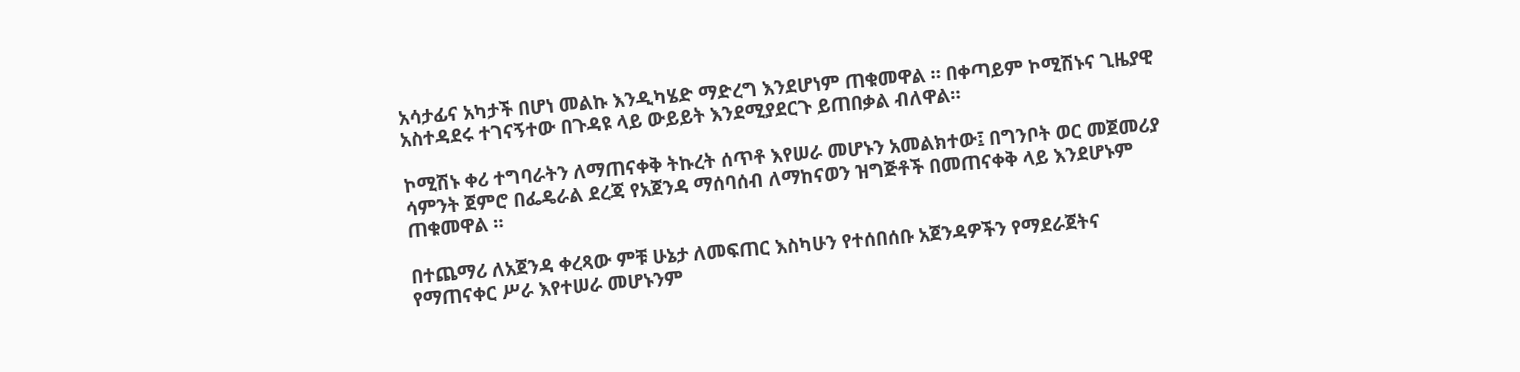አሳታፊና አካታች በሆነ መልኩ እንዲካሄድ ማድረግ እንደሆነም ጠቁመዋል ። በቀጣይም ኮሚሽኑና ጊዜያዊ አስተዳደሩ ተገናኝተው በጉዳዩ ላይ ውይይት እንደሚያደርጉ ይጠበቃል ብለዋል።

ኮሚሽኑ ቀሪ ተግባራትን ለማጠናቀቅ ትኩረት ሰጥቶ እየሠራ መሆኑን አመልክተው፤ በግንቦት ወር መጀመሪያ ሳምንት ጀምሮ በፌዴራል ደረጃ የአጀንዳ ማሰባሰብ ለማከናወን ዝግጅቶች በመጠናቀቅ ላይ እንደሆኑም ጠቁመዋል ።

በተጨማሪ ለአጀንዳ ቀረጻው ምቹ ሁኔታ ለመፍጠር እስካሁን የተሰበሰቡ አጀንዳዎችን የማደራጀትና የማጠናቀር ሥራ እየተሠራ መሆኑንም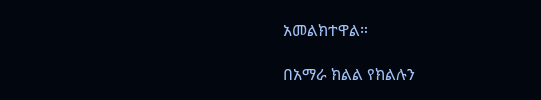አመልክተዋል።

በአማራ ክልል የክልሉን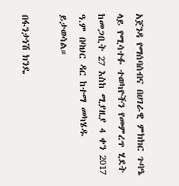አጀንዳ የማሰባሰብና በሀገራዊ ምክክር ጉባዔ ላይ የሚሳተፉ ተወካዮችን የመምረጥ ሂደት ከመጋቢት 27 እስከ ሚያዚያ 4 ቀን 2017 ዓ.ም በባህር ዳር ከተማ መካሄዱ ይታወሳል።

በፋንታነሽ ክንዴ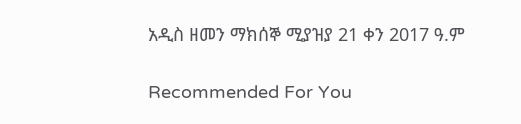አዲስ ዘመን ማክሰኞ ሚያዝያ 21 ቀን 2017 ዓ.ም

Recommended For You